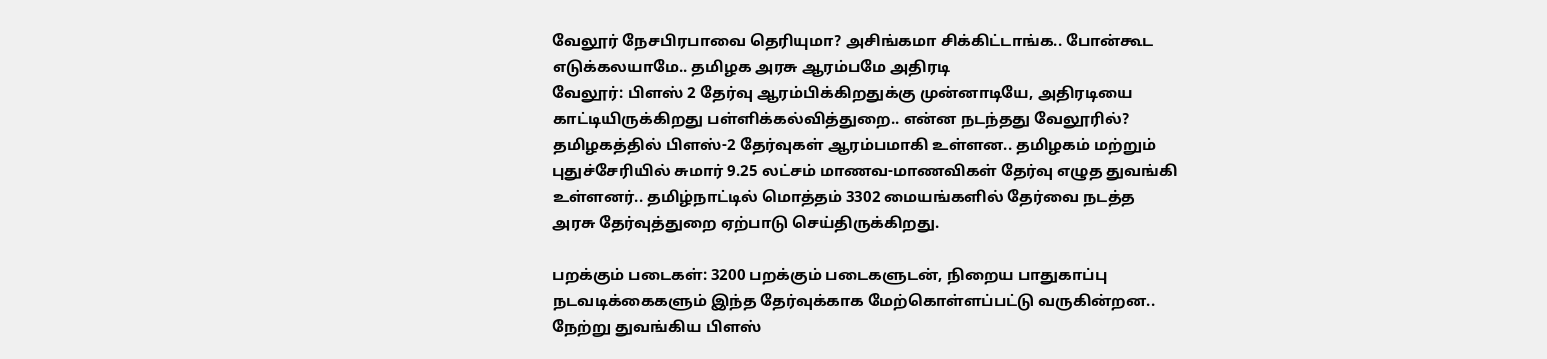வேலூர் நேசபிரபாவை தெரியுமா? அசிங்கமா சிக்கிட்டாங்க.. போன்கூட எடுக்கலயாமே.. தமிழக அரசு ஆரம்பமே அதிரடி
வேலூர்: பிளஸ் 2 தேர்வு ஆரம்பிக்கிறதுக்கு முன்னாடியே, அதிரடியை காட்டியிருக்கிறது பள்ளிக்கல்வித்துறை.. என்ன நடந்தது வேலூரில்?
தமிழகத்தில் பிளஸ்-2 தேர்வுகள் ஆரம்பமாகி உள்ளன.. தமிழகம் மற்றும் புதுச்சேரியில் சுமார் 9.25 லட்சம் மாணவ-மாணவிகள் தேர்வு எழுத துவங்கி உள்ளனர்.. தமிழ்நாட்டில் மொத்தம் 3302 மையங்களில் தேர்வை நடத்த அரசு தேர்வுத்துறை ஏற்பாடு செய்திருக்கிறது.

பறக்கும் படைகள்: 3200 பறக்கும் படைகளுடன், நிறைய பாதுகாப்பு நடவடிக்கைகளும் இந்த தேர்வுக்காக மேற்கொள்ளப்பட்டு வருகின்றன.. நேற்று துவங்கிய பிளஸ்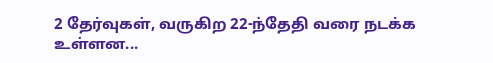2 தேர்வுகள், வருகிற 22-ந்தேதி வரை நடக்க உள்ளன...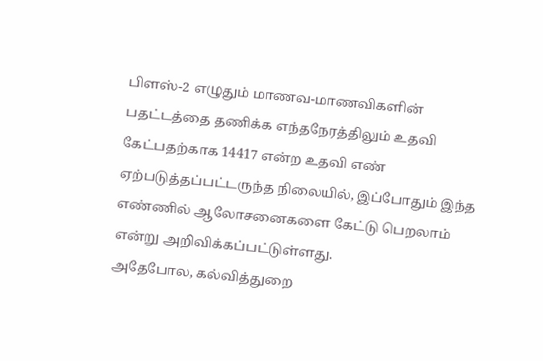பிளஸ்-2 எழுதும் மாணவ-மாணவிகளின் பதட்டத்தை தணிக்க எந்தநேரத்திலும் உதவி கேட்பதற்காக 14417 என்ற உதவி எண் ஏற்படுத்தப்பட்டருந்த நிலையில், இப்போதும் இந்த எண்ணில் ஆலோசனைகளை கேட்டு பெறலாம் என்று அறிவிக்கப்பட்டுள்ளது.
அதேபோல, கல்வித்துறை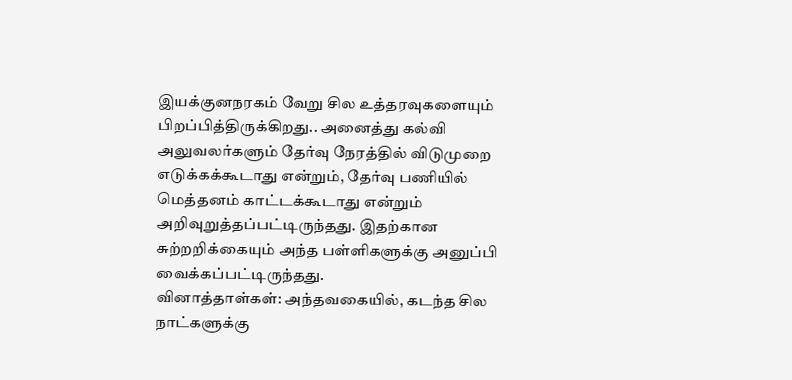இயக்குனநரகம் வேறு சில உத்தரவுகளையும் பிறப்பித்திருக்கிறது.. அனைத்து கல்வி அலுவலர்களும் தேர்வு நேரத்தில் விடுமுறை எடுக்கக்கூடாது என்றும், தேர்வு பணியில் மெத்தனம் காட்டக்கூடாது என்றும் அறிவுறுத்தப்பட்டிருந்தது. இதற்கான சுற்றறிக்கையும் அந்த பள்ளிகளுக்கு அனுப்பி வைக்கப்பட்டிருந்தது.
வினாத்தாள்கள்: அந்தவகையில், கடந்த சில நாட்களுக்கு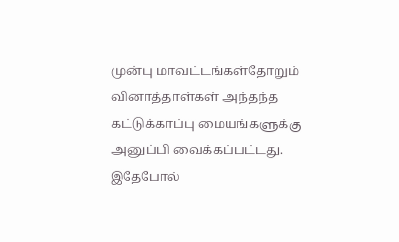முன்பு மாவட்டங்கள்தோறும் வினாத்தாள்கள் அந்தந்த கட்டுக்காப்பு மையங்களுக்கு அனுப்பி வைக்கப்பட்டது. இதேபோல்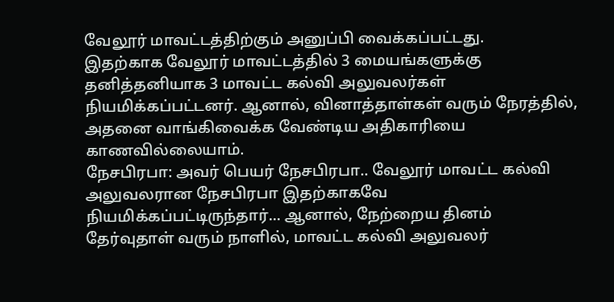வேலூர் மாவட்டத்திற்கும் அனுப்பி வைக்கப்பட்டது.
இதற்காக வேலூர் மாவட்டத்தில் 3 மையங்களுக்கு தனித்தனியாக 3 மாவட்ட கல்வி அலுவலர்கள் நியமிக்கப்பட்டனர். ஆனால், வினாத்தாள்கள் வரும் நேரத்தில், அதனை வாங்கிவைக்க வேண்டிய அதிகாரியை காணவில்லையாம்.
நேசபிரபா: அவர் பெயர் நேசபிரபா.. வேலூர் மாவட்ட கல்வி அலுவலரான நேசபிரபா இதற்காகவே நியமிக்கப்பட்டிருந்தார்... ஆனால், நேற்றைய தினம் தேர்வுதாள் வரும் நாளில், மாவட்ட கல்வி அலுவலர்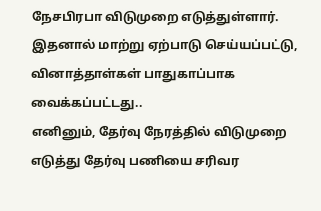நேசபிரபா விடுமுறை எடுத்துள்ளார். இதனால் மாற்று ஏற்பாடு செய்யப்பட்டு, வினாத்தாள்கள் பாதுகாப்பாக வைக்கப்பட்டது..
எனினும், தேர்வு நேரத்தில் விடுமுறை எடுத்து தேர்வு பணியை சரிவர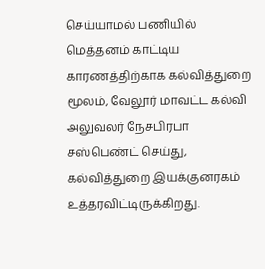செய்யாமல் பணியில் மெத்தனம் காட்டிய காரணத்திற்காக கல்வித்துறை மூலம், வேலூர் மாவட்ட கல்வி அலுவலர் நேசபிரபா சஸ்பெண்ட் செய்து, கல்வித்துறை இயக்குனரகம் உத்தரவிட்டிருக்கிறது.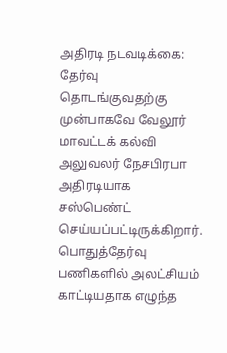அதிரடி நடவடிக்கை: தேர்வு தொடங்குவதற்கு முன்பாகவே வேலூர் மாவட்டக் கல்வி அலுவலர் நேசபிரபா அதிரடியாக சஸ்பெண்ட் செய்யப்பட்டிருக்கிறார். பொதுத்தேர்வு பணிகளில் அலட்சியம் காட்டியதாக எழுந்த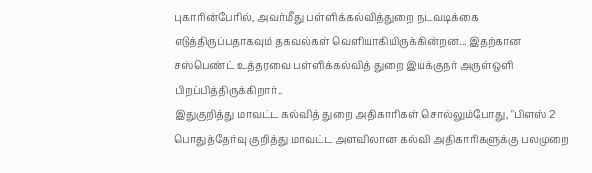புகாரின்பேரில், அவர்மீது பள்ளிக்கல்வித்துறை நடவடிக்கை எடுத்திருப்பதாகவும் தகவல்கள் வெளியாகியிருக்கின்றன... இதற்கான சஸ்பெண்ட் உத்தரவை பள்ளிக்கல்வித் துறை இயக்குநர் அருள்ஒளி பிறப்பித்திருக்கிறார்..
இதுகுறித்து மாவட்ட கல்வித் துறை அதிகாரிகள் சொல்லும்போது, "பிளஸ் 2 பொதுத்தேர்வு குறித்து மாவட்ட அளவிலான கல்வி அதிகாரிகளுக்கு பலமுறை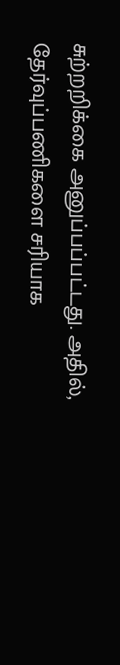சுற்றறிக்கை அனுப்பப்பட்டது. அதில், தேர்வுப்பணிகளை சரியாக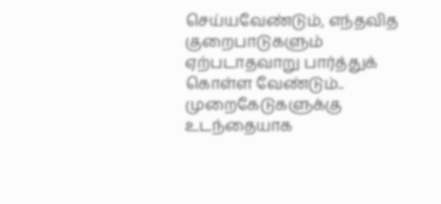செய்யவேண்டும், எந்தவித குறைபாடுகளும் ஏற்படாதவாறு பார்த்துக் கொள்ள வேண்டும்.. முறைகேடுகளுக்கு உடந்தையாக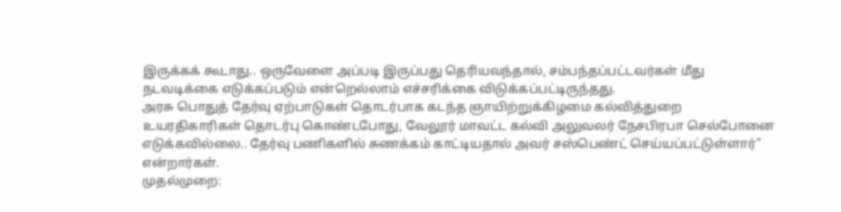இருக்கக் கூடாது.. ஒருவேளை அப்படி இருப்பது தெரியவந்தால், சம்பந்தப்பட்டவர்கள் மீது நடவடிக்கை எடுக்கப்படும் என்றெல்லாம் எச்சரிக்கை விடுக்கப்பட்டிருந்தது.
அரசு பொதுத் தேர்வு ஏற்பாடுகள் தொடர்பாக கடந்த ஞாயிற்றுக்கிழமை கல்வித்துறை உயரதிகாரிகள் தொடர்பு கொண்டபோது, வேலூர் மாவட்ட கல்வி அலுவலர் நேசபிரபா செல்போனை எடுக்கவில்லை.. தேர்வு பணிகளில் சுணக்கம் காட்டியதால் அவர் சஸ்பெண்ட் செய்யப்பட்டுள்ளார்" என்றார்கள்.
முதல்முறை: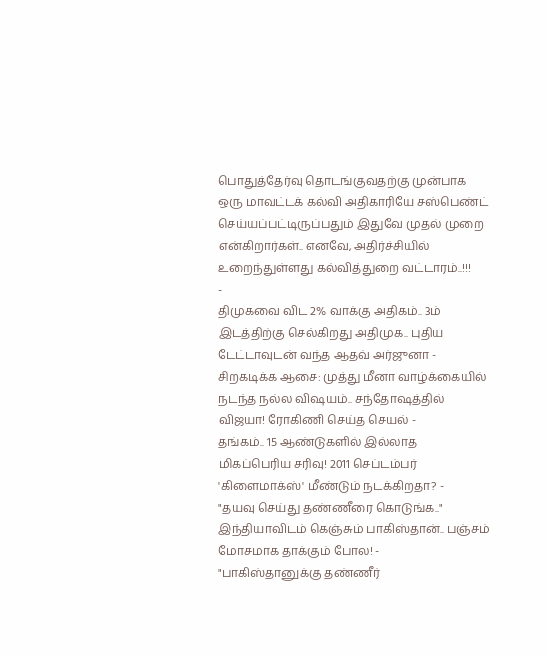பொதுத்தேர்வு தொடங்குவதற்கு முன்பாக ஒரு மாவட்டக் கல்வி அதிகாரியே சஸ்பெண்ட் செய்யப்பட்டிருப்பதும் இதுவே முதல் முறை என்கிறார்கள்.. எனவே, அதிர்ச்சியில் உறைந்துள்ளது கல்வித்துறை வட்டாரம்..!!!
-
திமுகவை விட 2% வாக்கு அதிகம்.. 3ம் இடத்திற்கு செல்கிறது அதிமுக.. புதிய டேட்டாவுடன் வந்த ஆதவ் அர்ஜுனா -
சிறகடிக்க ஆசை: முத்து மீனா வாழ்க்கையில் நடந்த நல்ல விஷயம்.. சந்தோஷத்தில் விஜயா! ரோகிணி செய்த செயல் -
தங்கம்.. 15 ஆண்டுகளில் இல்லாத மிகப்பெரிய சரிவு! 2011 செப்டம்பர் 'கிளைமாக்ஸ்' மீண்டும் நடக்கிறதா? -
"தயவு செய்து தண்ணீரை கொடுங்க.." இந்தியாவிடம் கெஞ்சும் பாகிஸ்தான்.. பஞ்சம் மோசமாக தாக்கும் போல! -
"பாகிஸ்தானுக்கு தண்ணீர்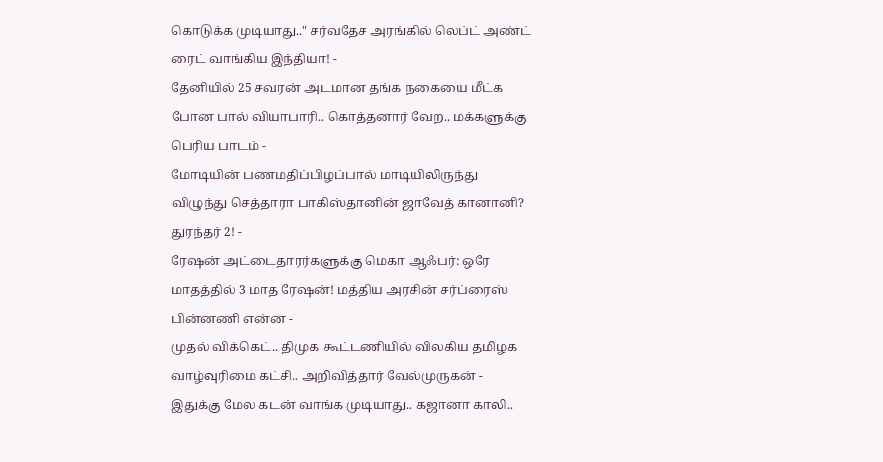கொடுக்க முடியாது.." சர்வதேச அரங்கில் லெப்ட் அண்ட் ரைட் வாங்கிய இந்தியா! -
தேனியில் 25 சவரன் அடமான தங்க நகையை மீட்க போன பால் வியாபாரி.. கொத்தனார் வேற.. மக்களுக்கு பெரிய பாடம் -
மோடியின் பணமதிப்பிழப்பால் மாடியிலிருந்து விழுந்து செத்தாரா பாகிஸ்தானின் ஜாவேத் கானானி? துரந்தர் 2! -
ரேஷன் அட்டைதாரர்களுக்கு மெகா ஆஃபர்: ஒரே மாதத்தில் 3 மாத ரேஷன்! மத்திய அரசின் சர்ப்ரைஸ் பின்னணி என்ன -
முதல் விக்கெட்.. திமுக கூட்டணியில் விலகிய தமிழக வாழ்வுரிமை கட்சி.. அறிவித்தார் வேல்முருகன் -
இதுக்கு மேல கடன் வாங்க முடியாது.. கஜானா காலி..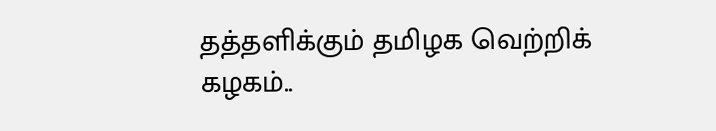தத்தளிக்கும் தமிழக வெற்றிக் கழகம்..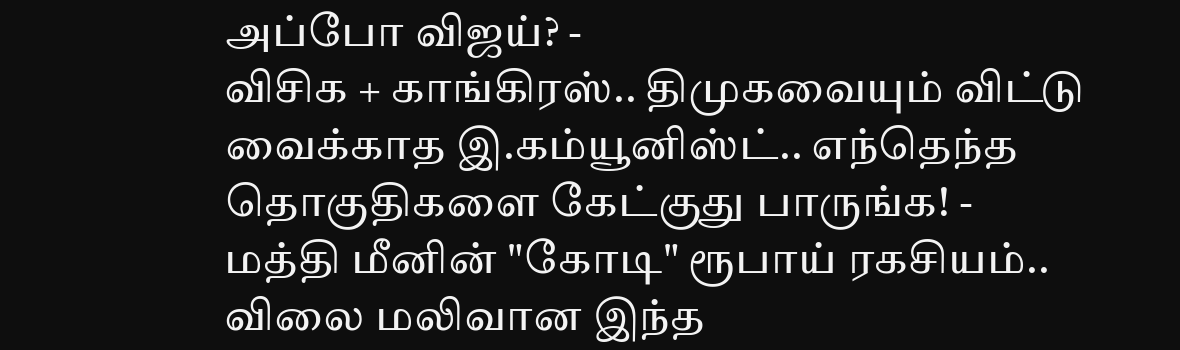அப்போ விஜய்? -
விசிக + காங்கிரஸ்.. திமுகவையும் விட்டு வைக்காத இ.கம்யூனிஸ்ட்.. எந்தெந்த தொகுதிகளை கேட்குது பாருங்க! -
மத்தி மீனின் "கோடி" ரூபாய் ரகசியம்.. விலை மலிவான இந்த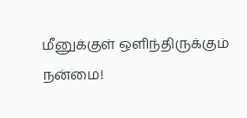மீனுக்குள் ஒளிந்திருக்கும் நன்மை!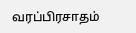வரப்பிரசாதம்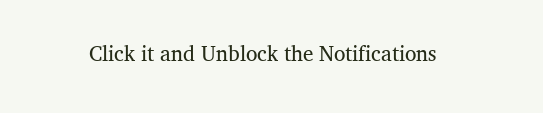Click it and Unblock the Notifications